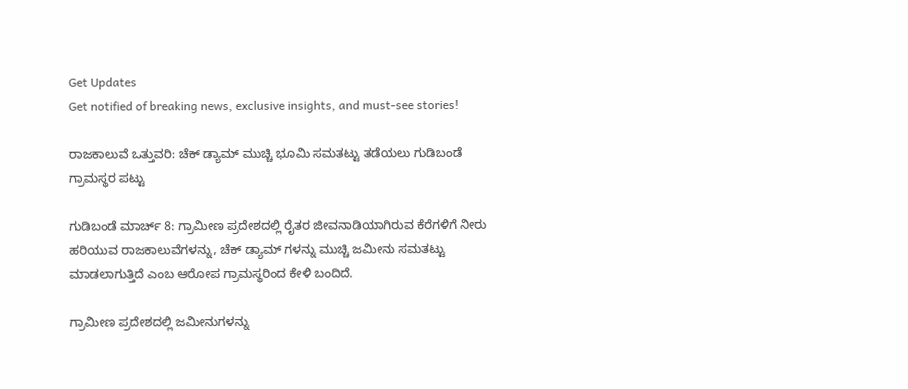Get Updates
Get notified of breaking news, exclusive insights, and must-see stories!

ರಾಜಕಾಲುವೆ ಒತ್ತುವರಿ: ಚೆಕ್ ಡ್ಯಾಮ್ ಮುಚ್ಚಿ ಭೂಮಿ ಸಮತಟ್ಟು ತಡೆಯಲು ಗುಡಿಬಂಡೆ ಗ್ರಾಮಸ್ಥರ ಪಟ್ಟು

ಗುಡಿಬಂಡೆ ಮಾರ್ಚ್ 8: ಗ್ರಾಮೀಣ ಪ್ರದೇಶದಲ್ಲಿ ರೈತರ ಜೀವನಾಡಿಯಾಗಿರುವ ಕೆರೆಗಳಿಗೆ ನೀರು ಹರಿಯುವ ರಾಜಕಾಲುವೆಗಳನ್ನು, ಚೆಕ್ ಡ್ಯಾಮ್ ಗಳನ್ನು ಮುಚ್ಚಿ ಜಮೀನು ಸಮತಟ್ಟು ಮಾಡಲಾಗುತ್ತಿದೆ ಎಂಬ ಆರೋಪ ಗ್ರಾಮಸ್ಥರಿಂದ ಕೇಳಿ ಬಂದಿದೆ.

ಗ್ರಾಮೀಣ ಪ್ರದೇಶದಲ್ಲಿ ಜಮೀನುಗಳನ್ನು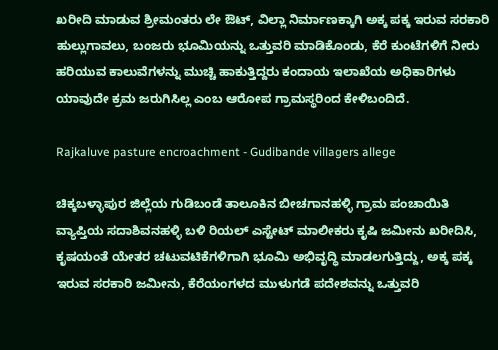ಖರೀದಿ ಮಾಡುವ ಶ್ರೀಮಂತರು ಲೇ ಔಟ್, ವಿಲ್ಲಾ ನಿರ್ಮಾಣಕ್ಕಾಗಿ ಅಕ್ಕ ಪಕ್ಕ ಇರುವ ಸರಕಾರಿ ಹುಲ್ಲುಗಾವಲು, ಬಂಜರು ಭೂಮಿಯನ್ನು ಒತ್ತುವರಿ ಮಾಡಿಕೊಂಡು, ಕೆರೆ ಕುಂಟೆಗಳಿಗೆ ನೀರು ಹರಿಯುವ ಕಾಲುವೆಗಳನ್ನು ಮುಚ್ಚಿ ಹಾಕುತ್ತಿದ್ದರು ಕಂದಾಯ ಇಲಾಖೆಯ ಅಧಿಕಾರಿಗಳು ಯಾವುದೇ ಕ್ರಮ ಜರುಗಿಸಿಲ್ಲ ಎಂಬ ಆರೋಪ ಗ್ರಾಮಸ್ಥರಿಂದ ಕೇಳಿಬಂದಿದೆ.

Rajkaluve pasture encroachment - Gudibande villagers allege

ಚಿಕ್ಕಬಳ್ಳಾಪುರ ಜಿಲ್ಲೆಯ ಗುಡಿಬಂಡೆ ತಾಲೂಕಿನ ಬೀಚಗಾನಹಳ್ಳಿ ಗ್ರಾಮ ಪಂಚಾಯಿತಿ ವ್ಯಾಪ್ತಿಯ ಸದಾಶಿವನಹಳ್ಳಿ ಬಳಿ ರಿಯಲ್ ಎಸ್ಟೇಟ್ ಮಾಲೀಕರು ಕೃಷಿ ಜಮೀನು ಖರೀದಿಸಿ, ಕೃಷಯಂತೆ ಯೇತರ ಚಟುವಟಿಕೆಗಳಿಗಾಗಿ ಭೂಮಿ ಅಭಿವೃದ್ಧಿ ಮಾಡಲಗುತ್ತಿದ್ದು, ಅಕ್ಕ ಪಕ್ಕ ಇರುವ ಸರಕಾರಿ ಜಮೀನು, ಕೆರೆಯಂಗಳದ ಮುಳುಗಡೆ ಪದೇಶವನ್ನು ಒತ್ತುವರಿ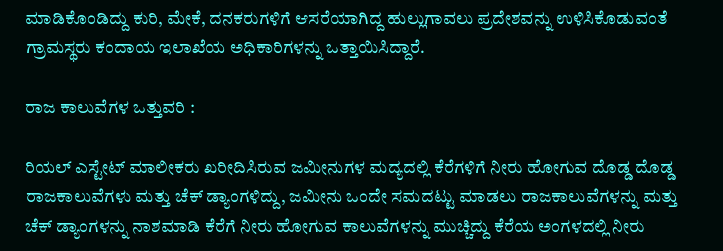ಮಾಡಿಕೊಂಡಿದ್ದು ಕುರಿ, ಮೇಕೆ, ದನಕರುಗಳಿಗೆ ಆಸರೆಯಾಗಿದ್ದ ಹುಲ್ಲುಗಾವಲು ಪ್ರದೇಶವನ್ನು ಉಳಿಸಿಕೊಡುವಂತೆ ಗ್ರಾಮಸ್ಥರು ಕಂದಾಯ ಇಲಾಖೆಯ ಅಧಿಕಾರಿಗಳನ್ನು ಒತ್ತಾಯಿಸಿದ್ದಾರೆ.

ರಾಜ ಕಾಲುವೆಗಳ ಒತ್ತುವರಿ :

ರಿಯಲ್ ಎಸ್ಟೇಟ್ ಮಾಲೀಕರು ಖರೀದಿಸಿರುವ ಜಮೀನುಗಳ ಮದ್ಯದಲ್ಲಿ ಕೆರೆಗಳಿಗೆ ನೀರು ಹೋಗುವ ದೊಡ್ಡ ದೊಡ್ಡ ರಾಜಕಾಲುವೆಗಳು ಮತ್ತು ಚೆಕ್ ಡ್ಯಾಂಗಳಿದ್ದು, ಜಮೀನು ಒಂದೇ ಸಮದಟ್ಟು ಮಾಡಲು ರಾಜಕಾಲುವೆಗಳನ್ನು ಮತ್ತು ಚೆಕ್ ಡ್ಯಾಂಗಳನ್ನು ನಾಶಮಾಡಿ ಕೆರೆಗೆ ನೀರು ಹೋಗುವ ಕಾಲುವೆಗಳನ್ನು ಮುಚ್ಚಿದ್ದು ಕೆರೆಯ ಅಂಗಳದಲ್ಲಿ ನೀರು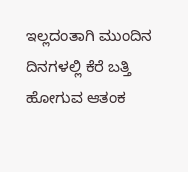ಇಲ್ಲದಂತಾಗಿ ಮುಂದಿನ ದಿನಗಳಲ್ಲಿ ಕೆರೆ ಬತ್ತಿ ಹೋಗುವ ಆತಂಕ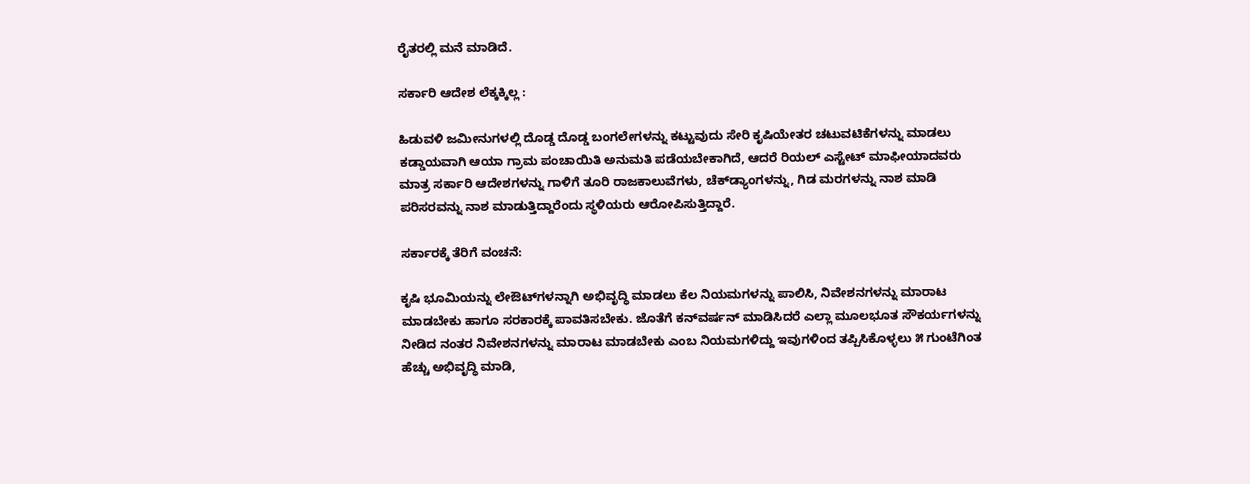ರೈತರಲ್ಲಿ ಮನೆ ಮಾಡಿದೆ.

ಸರ್ಕಾರಿ ಆದೇಶ ಲೆಕ್ಕಕ್ಕಿಲ್ಲ :

ಹಿಡುವಳಿ ಜಮೀನುಗಳಲ್ಲಿ ದೊಡ್ಡ ದೊಡ್ಡ ಬಂಗಲೇಗಳನ್ನು ಕಟ್ಟುವುದು ಸೇರಿ ಕೃಷಿಯೇತರ ಚಟುವಟಿಕೆಗಳನ್ನು ಮಾಡಲು ಕಡ್ಡಾಯವಾಗಿ ಆಯಾ ಗ್ರಾಮ ಪಂಚಾಯಿತಿ ಅನುಮತಿ ಪಡೆಯಬೇಕಾಗಿದೆ, ಆದರೆ ರಿಯಲ್ ಎಸ್ಟೇಟ್ ಮಾಫೀಯಾದವರು ಮಾತ್ರ ಸರ್ಕಾರಿ ಆದೇಶಗಳನ್ನು ಗಾಳಿಗೆ ತೂರಿ ರಾಜಕಾಲುವೆಗಳು, ಚೆಕ್‌ಡ್ಯಾಂಗಳನ್ನು, ಗಿಡ ಮರಗಳನ್ನು ನಾಶ ಮಾಡಿ ಪರಿಸರವನ್ನು ನಾಶ ಮಾಡುತ್ತಿದ್ದಾರೆಂದು ಸ್ಥಳಿಯರು ಆರೋಪಿಸುತ್ತಿದ್ದಾರೆ.

ಸರ್ಕಾರಕ್ಕೆ ತೆರಿಗೆ ವಂಚನೆ:

ಕೃಷಿ ಭೂಮಿಯನ್ನು ಲೇಔಟ್‌ಗಳನ್ನಾಗಿ ಅಭಿವೃದ್ಧಿ ಮಾಡಲು ಕೆಲ ನಿಯಮಗಳನ್ನು ಪಾಲಿಸಿ, ನಿವೇಶನಗಳನ್ನು ಮಾರಾಟ ಮಾಡಬೇಕು ಹಾಗೂ ಸರಕಾರಕ್ಕೆ ಪಾವತಿಸಬೇಕು. ಜೊತೆಗೆ ಕನ್‌ವರ್ಷನ್ ಮಾಡಿಸಿದರೆ ಎಲ್ಲಾ ಮೂಲಭೂತ ಸೌಕರ್ಯಗಳನ್ನು ನೀಡಿದ ನಂತರ ನಿವೇಶನಗಳನ್ನು ಮಾರಾಟ ಮಾಡಬೇಕು ಎಂಬ ನಿಯಮಗಳಿದ್ದು ಇವುಗಳಿಂದ ತಪ್ಪಿಸಿಕೊಳ್ಳಲು ೫ ಗುಂಟೆಗಿಂತ ಹೆಚ್ಚು ಅಭಿವೃದ್ಧಿ ಮಾಡಿ,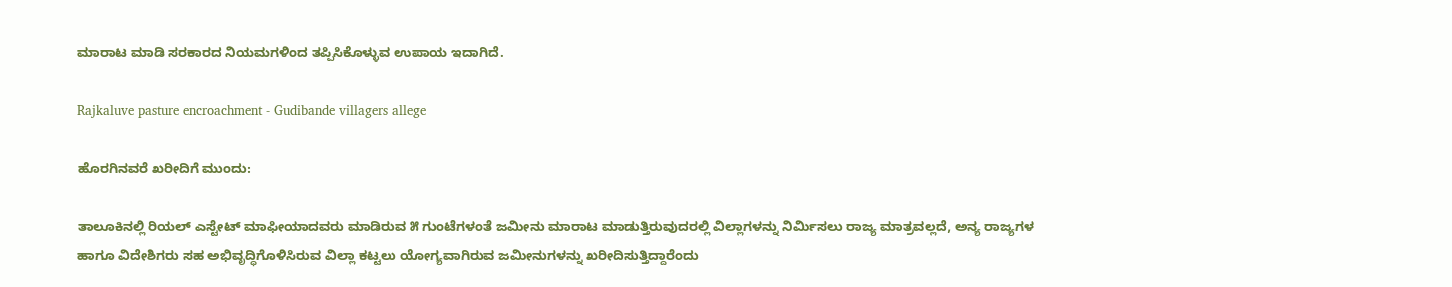ಮಾರಾಟ ಮಾಡಿ ಸರಕಾರದ ನಿಯಮಗಳಿಂದ ತಪ್ಪಿಸಿಕೊಳ್ಳುವ ಉಪಾಯ ಇದಾಗಿದೆ.

Rajkaluve pasture encroachment - Gudibande villagers allege

ಹೊರಗಿನವರೆ ಖರೀದಿಗೆ ಮುಂದು:

ತಾಲೂಕಿನಲ್ಲಿ ರಿಯಲ್ ಎಸ್ಟೇಟ್ ಮಾಫೀಯಾದವರು ಮಾಡಿರುವ ೫ ಗುಂಟೆಗಳಂತೆ ಜಮೀನು ಮಾರಾಟ ಮಾಡುತ್ತಿರುವುದರಲ್ಲಿ ವಿಲ್ಲಾಗಳನ್ನು ನಿರ್ಮಿಸಲು ರಾಜ್ಯ ಮಾತ್ರವಲ್ಲದೆ, ಅನ್ಯ ರಾಜ್ಯಗಳ ಹಾಗೂ ವಿದೇಶಿಗರು ಸಹ ಅಭಿವೃದ್ಧಿಗೊಳಿಸಿರುವ ವಿಲ್ಲಾ ಕಟ್ಟಲು ಯೋಗ್ಯವಾಗಿರುವ ಜಮೀನುಗಳನ್ನು ಖರೀದಿಸುತ್ತಿದ್ದಾರೆಂದು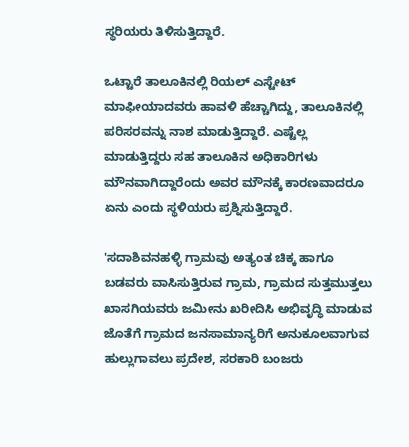ಸ್ಥರಿಯರು ತಿಳಿಸುತ್ತಿದ್ದಾರೆ.

ಒಟ್ಟಾರೆ ತಾಲೂಕಿನಲ್ಲಿ ರಿಯಲ್ ಎಸ್ಟೇಟ್ ಮಾಫೀಯಾದವರು ಹಾವಳಿ ಹೆಚ್ಚಾಗಿದ್ದು, ತಾಲೂಕಿನಲ್ಲಿ ಪರಿಸರವನ್ನು ನಾಶ ಮಾಡುತ್ತಿದ್ದಾರೆ. ಎಷ್ಟೆಲ್ಲ ಮಾಡುತ್ತಿದ್ದರು ಸಹ ತಾಲೂಕಿನ ಅಧಿಕಾರಿಗಳು ಮೌನವಾಗಿದ್ದಾರೆಂದು ಅವರ ಮೌನಕ್ಕೆ ಕಾರಣವಾದರೂ ಏನು ಎಂದು ಸ್ಥಳಿಯರು ಪ್ರಶ್ನಿಸುತ್ತಿದ್ದಾರೆ.

'ಸದಾಶಿವನಹಳ್ಳಿ ಗ್ರಾಮವು ಅತ್ಯಂತ ಚಿಕ್ಕ ಹಾಗೂ ಬಡವರು ವಾಸಿಸುತ್ತಿರುವ ಗ್ರಾಮ, ಗ್ರಾಮದ ಸುತ್ತಮುತ್ತಲು ಖಾಸಗಿಯವರು ಜಮೀನು ಖರೀದಿಸಿ ಅಭಿವೃದ್ಧಿ ಮಾಡುವ ಜೊತೆಗೆ ಗ್ರಾಮದ ಜನಸಾಮಾನ್ಯರಿಗೆ ಅನುಕೂಲವಾಗುವ ಹುಲ್ಲುಗಾವಲು ಪ್ರದೇಶ, ಸರಕಾರಿ ಬಂಜರು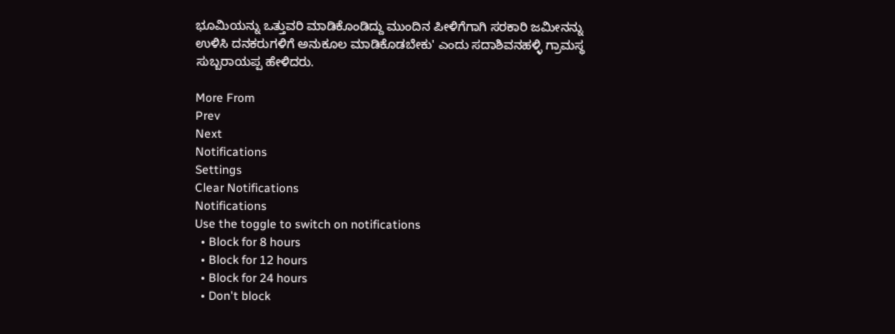ಭೂಮಿಯನ್ನು ಒತ್ತುವರಿ ಮಾಡಿಕೊಂಡಿದ್ದು ಮುಂದಿನ ಪೀಳಿಗೆಗಾಗಿ ಸರಕಾರಿ ಜಮೀನನ್ನು ಉಳಿಸಿ ದನಕರುಗಳಿಗೆ ಅನುಕೂಲ ಮಾಡಿಕೊಡಬೇಕು' ಎಂದು ಸದಾಶಿವನಹಳ್ಳಿ ಗ್ರಾಮಸ್ಥ ಸುಬ್ಬರಾಯಪ್ಪ ಹೇಳಿದರು.

More From
Prev
Next
Notifications
Settings
Clear Notifications
Notifications
Use the toggle to switch on notifications
  • Block for 8 hours
  • Block for 12 hours
  • Block for 24 hours
  • Don't block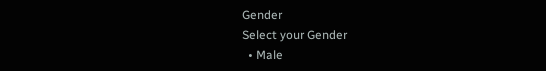Gender
Select your Gender
  • Male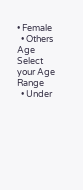• Female
  • Others
Age
Select your Age Range
  • Under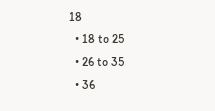18
  • 18 to 25
  • 26 to 35
  • 36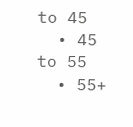to 45
  • 45 to 55
  • 55+